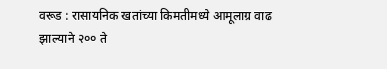वरूड : रासायनिक खतांच्या किमतीमध्ये आमूलाग्र वाढ झाल्याने २०० ते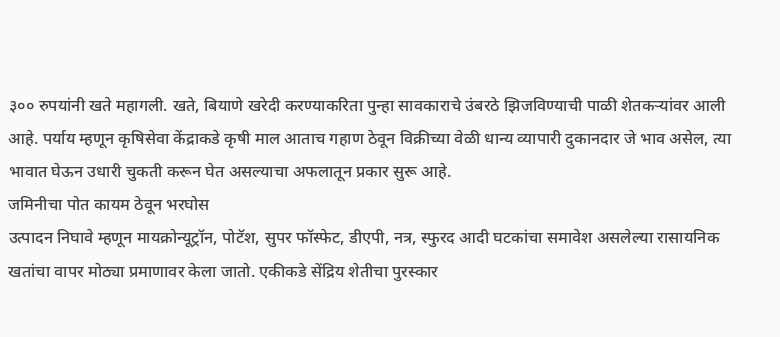३०० रुपयांनी खते महागली. खते, बियाणे खरेदी करण्याकरिता पुन्हा सावकाराचे उंबरठे झिजविण्याची पाळी शेतकऱ्यांवर आली आहे. पर्याय म्हणून कृषिसेवा केंद्राकडे कृषी माल आताच गहाण ठेवून विक्रीच्या वेळी धान्य व्यापारी दुकानदार जे भाव असेल, त्या भावात घेऊन उधारी चुकती करून घेत असल्याचा अफलातून प्रकार सुरू आहे.
जमिनीचा पोत कायम ठेवून भरघोस
उत्पादन निघावे म्हणून मायक्रोन्यूट्रॉन, पोटॅश, सुपर फॉस्फेट, डीएपी, नत्र, स्फुरद आदी घटकांचा समावेश असलेल्या रासायनिक खतांचा वापर मोठ्या प्रमाणावर केला जातो. एकीकडे सेंद्रिय शेतीचा पुरस्कार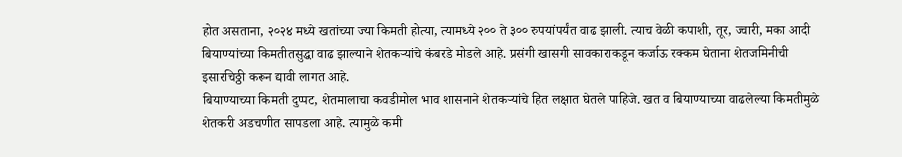होत असताना, २०२४ मध्ये खतांच्या ज्या किमती होत्या, त्यामध्ये २०० ते ३०० रुपयांपर्यंत वाढ झाली. त्याच वेळी कपाशी, तूर, ज्वारी, मका आदी बियाण्यांच्या किमतीतसुद्धा वाढ झाल्याने शेतकऱ्यांचे कंबरडे मोडले आहे. प्रसंगी खासगी सावकाराकडून कर्जाऊ रक्कम घेताना शेतजमिनीची इसारचिठ्ठी करून द्यावी लागत आहे.
बियाण्याच्या किमती दुप्पट, शेतमालाचा कवडीमोल भाव शासनाने शेतकऱ्यांचे हित लक्षात घेतले पाहिजे. खत व बियाण्याच्या वाढलेल्या किमतीमुळे शेतकरी अडचणीत सापडला आहे. त्यामुळे कमी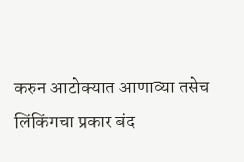करुन आटोक्यात आणाव्या तसेच लिंकिंगचा प्रकार बंद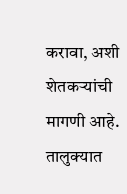करावा, अशी शेतकऱ्यांची मागणी आहे. तालुक्यात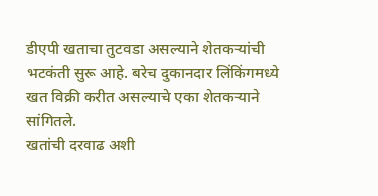डीएपी खताचा तुटवडा असल्याने शेतकऱ्यांची भटकंती सुरू आहे. बरेच दुकानदार लिंकिंगमध्ये खत विक्री करीत असल्याचे एका शेतकऱ्याने सांगितले.
खतांची दरवाढ अशी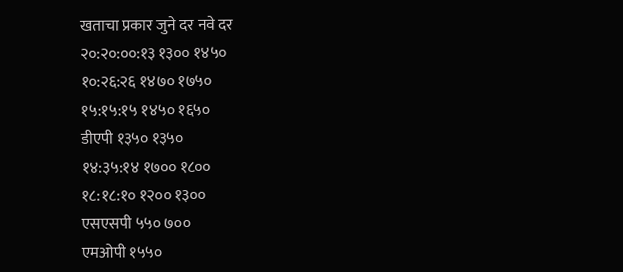खताचा प्रकार जुने दर नवे दर
२०:२०:००:१३ १३०० १४५०
१०:२६:२६ १४७० १७५०
१५:१५:१५ १४५० १६५०
डीएपी १३५० १३५०
१४:३५:१४ १७०० १८००
१८:१८:१० १२०० १३००
एसएसपी ५५० ७००
एमओपी १५५०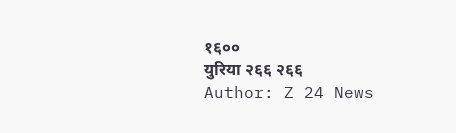१६००
युरिया २६६ २६६
Author: Z 24 News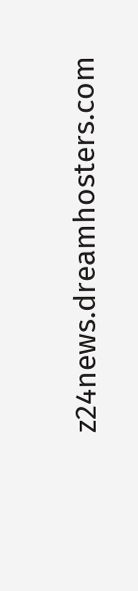z24news.dreamhosters.com